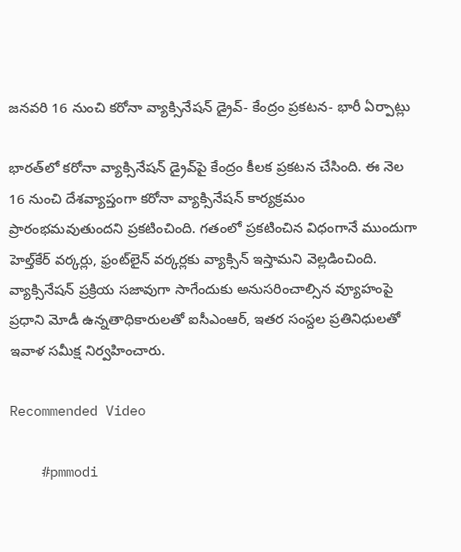జనవరి 16 నుంచి కరోనా వ్యాక్సినేషన్ డ్రైవ్‌- కేంద్రం ప్రకటన- భారీ ఏర్పాట్లు

భారత్‌లో కరోనా వ్యాక్సినేషన్‌ డ్రైవ్‌పై కేంద్రం కీలక ప్రకటన చేసింది. ఈ నెల 16 నుంచి దేశవ్యాప్తంగా కరోనా వ్యాక్సినేషన్‌ కార్యక్రమం ప్రారంభమవుతుందని ప్రకటించింది. గతంలో ప్రకటించిన విధంగానే ముందుగా హెల్త్‌కేర్‌ వర్కర్లు, ఫ్రంట్‌లైన్‌ వర్కర్లకు వ్యాక్సిన్‌ ఇస్తామని వెల్లడించింది. వ్యాక్సినేషన్‌ ప్రక్రియ సజావుగా సాగేందుకు అనుసరించాల్సిన వ్యూహంపై ప్రధాని మోడీ ఉన్నతాధికారులతో ఐసీఎంఆర్‌, ఇతర సంస్దల ప్రతినిధులతో ఇవాళ సమీక్ష నిర్వహించారు.

Recommended Video

    #pmmodi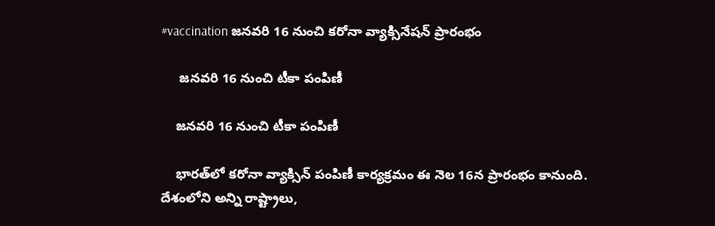#vaccination జ‌న‌వ‌రి 16 నుంచి క‌రోనా వ్యాక్సినేష‌న్ ప్రారంభం

     జనవరి 16 నుంచి టీకా పంపిణీ

    జనవరి 16 నుంచి టీకా పంపిణీ

    భారత్‌లో కరోనా వ్యాక్సిన్‌ పంపిణీ కార్యక్రమం ఈ నెల 16న ప్రారంభం కానుంది. దేశంలోని అన్ని రాష్ట్రాలు,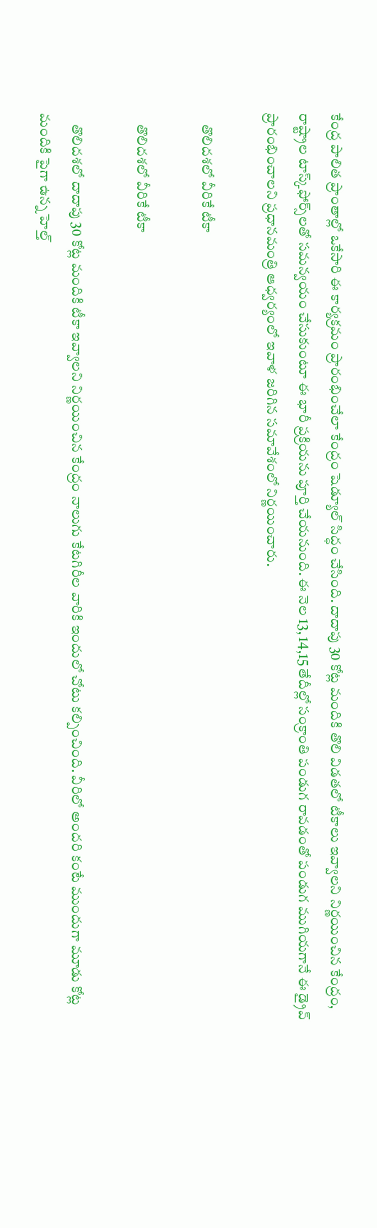కేంద్ర పాలిత ప్రాంతాల్లో ఒకేసారి ఈ కార్యక్రమం ప్రారంభించేలా కేంద్రం షెడ్యూల్‌ సిద్ధం చేసింది. దాదాపు 30 కోట్ల మందికి తొలి విడతలో టీకాలు ఇవ్వాలని నిర్ణయించిన కేంద్రం, రాష్ట్రాల టాస్క్‌ఫోర్స్‌లతో సమన్వయం చేసుకుంటూ ఈ భారీ ప్రక్రియను పూర్తి చేయనుంది. ఈ నెల 13, 14,15 తేదీల్లో సంక్రాంతి పండుగ రావడంతో పండుగ ముగియగానే ఈ డ్రైవ్‌ ప్రారంభించాలని ప్రధానమంత్రి ఆధ్వర్యంలో ఇవాళ జరిగిన సమావేశంలో నిర్ణయించారు.

    తొలిదశలో వీరికే టీకా

    తొలిదశలో వీరికే టీకా

    తొలిదశలో దాదాపు 30 కోట్ల మందికి టీకా ఇవ్వాలని నిర్ణయించిన కేంద్రం నాలుగు కేటగిరీల వారికి ఇందులో చోటు కల్పించింది. వీరిలో అందరి కంటే ముందుగా మూడు కోట్ల మందికి పైగా ఉన్న హెల్త్‌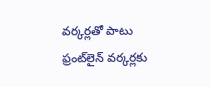వర్కర్లతో పాటు ఫ్రంట్‌లైన్‌ వర్కర్లకు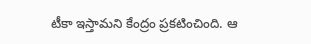టీకా ఇస్తామని కేంద్రం ప్రకటించింది. ఆ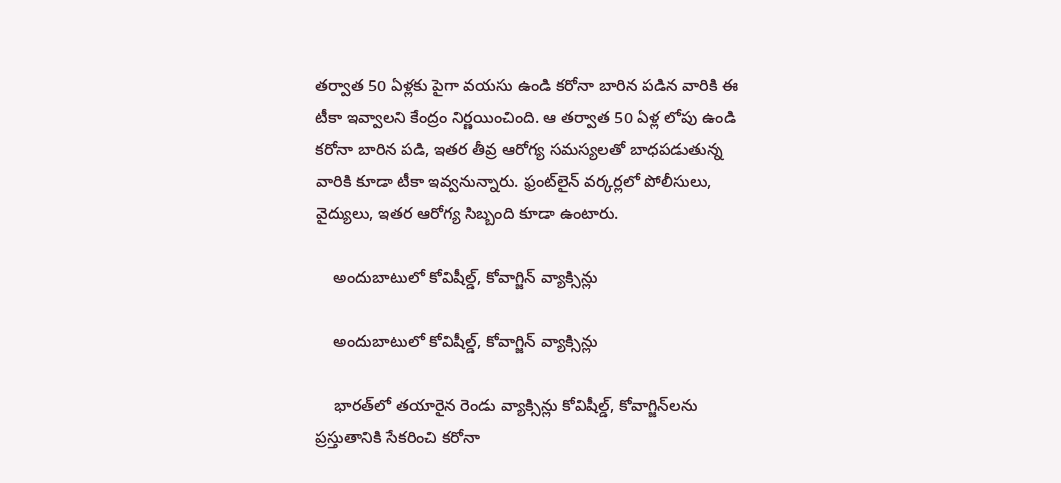తర్వాత 50 ఏళ్లకు పైగా వయసు ఉండి కరోనా బారిన పడిన వారికి ఈ టీకా ఇవ్వాలని కేంద్రం నిర్ణయించింది. ఆ తర్వాత 50 ఏళ్ల లోపు ఉండి కరోనా బారిన పడి, ఇతర తీవ్ర ఆరోగ్య సమస్యలతో బాధపడుతున్న వారికి కూడా టీకా ఇవ్వనున్నారు. ఫ్రంట్‌లైన్‌ వర్కర్లలో పోలీసులు, వైద్యులు, ఇతర ఆరోగ్య సిబ్బంది కూడా ఉంటారు.

    అందుబాటులో కోవిషీల్డ్‌, కోవాగ్జిన్‌ వ్యాక్సిన్లు

    అందుబాటులో కోవిషీల్డ్‌, కోవాగ్జిన్‌ వ్యాక్సిన్లు

    భారత్‌లో తయారైన రెండు వ్యాక్సిన్లు కోవిషీల్డ్‌, కోవాగ్జిన్‌లను ప్రస్తుతానికి సేకరించి కరోనా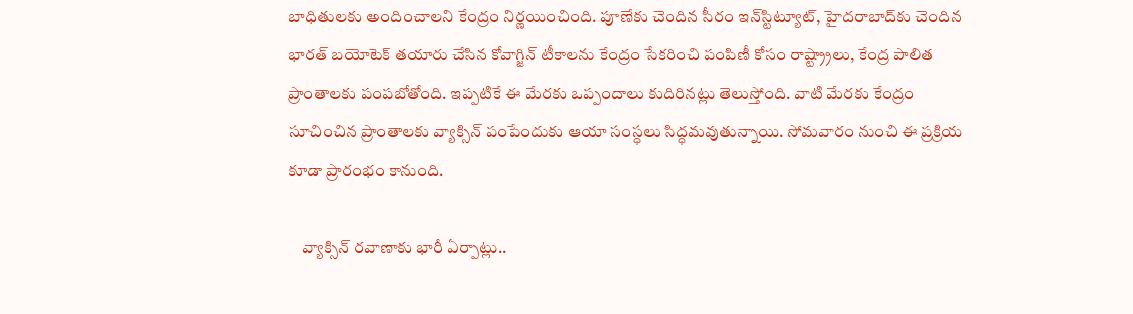బాధితులకు అందించాలని కేంద్రం నిర్ణయించింది. పూణేకు చెందిన సీరం ఇన్‌స్టిట్యూట్‌, హైదరాబాద్‌కు చెందిన భారత్‌ బయోటెక్‌ తయారు చేసిన కోవాగ్జిన్‌ టీకాలను కేంద్రం సేకరించి పంపిణీ కోసం రాష్ట్ర్రాలు, కేంద్ర పాలిత ప్రాంతాలకు పంపబోతోంది. ఇప్పటికే ఈ మేరకు ఒప్పందాలు కుదిరినట్లు తెలుస్తోంది. వాటి మేరకు కేంద్రం సూచించిన ప్రాంతాలకు వ్యాక్సిన్ పంపేందుకు ఆయా సంస్ధలు సిద్ధమవుతున్నాయి. సోమవారం నుంచి ఈ ప్రక్రియ కూడా ప్రారంభం కానుంది.

    వ్యాక్సిన్‌ రవాణాకు భారీ ఏర్పాట్లు..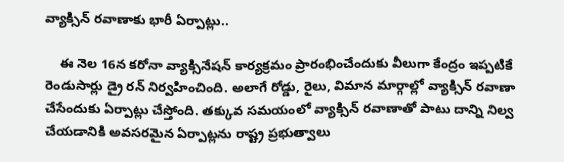వ్యాక్సిన్‌ రవాణాకు భారీ ఏర్పాట్లు..

    ఈ నెల 16న కరోనా వ్యాక్సినేషన్‌ కార్యక్రమం ప్రారంభించేందుకు వీలుగా కేంద్రం ఇప్పటికే రెండుసార్లు డ్రై రన్‌ నిర్వహించింది. అలాగే రోడ్డు, రైలు, విమాన మార్గాల్లో వ్యాక్సిన్‌ రవాణా చేసేందుకు ఏర్పాట్లు చేస్తోంది. తక్కువ సమయంలో వ్యాక్సిన్‌ రవాణాతో పాటు దాన్ని నిల్వ చేయడానికి అవసరమైన ఏర్పాట్లను రాష్ట్ర ప్రభుత్వాలు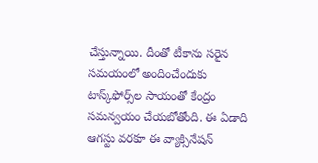చేస్తున్నాయి. దీంతో టీకాను సరైన సమయంలో అందించేందుకు టాస్క్‌ఫోర్స్‌ల సాయంతో కేంద్రం సమన్వయం చేయబోతోంది. ఈ ఏడాది ఆగస్టు వరకూ ఈ వ్యాక్సినేషన్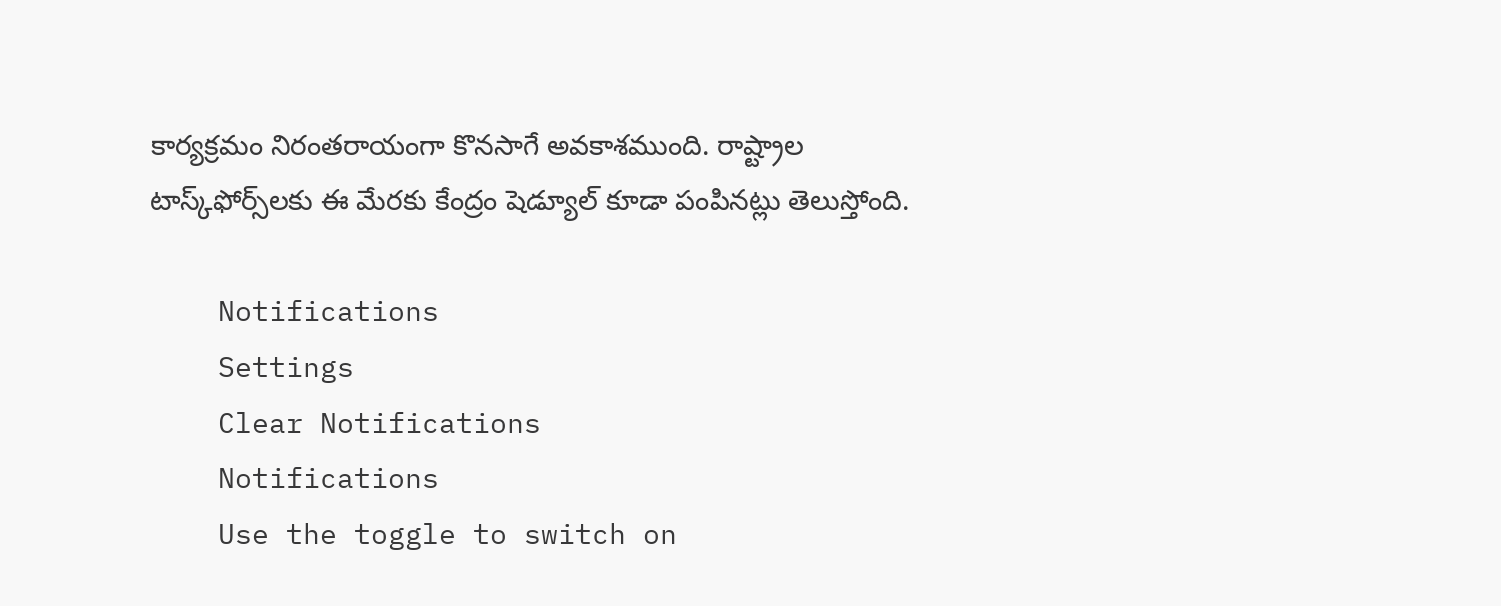కార్యక్రమం నిరంతరాయంగా కొనసాగే అవకాశముంది. రాష్ట్రాల టాస్క్‌ఫోర్స్‌లకు ఈ మేరకు కేంద్రం షెడ్యూల్‌ కూడా పంపినట్లు తెలుస్తోంది.

    Notifications
    Settings
    Clear Notifications
    Notifications
    Use the toggle to switch on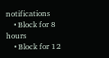notifications
    • Block for 8 hours
    • Block for 12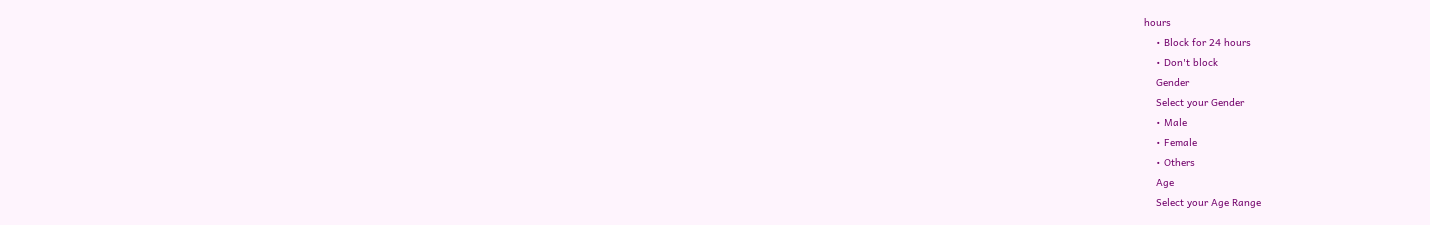hours
    • Block for 24 hours
    • Don't block
    Gender
    Select your Gender
    • Male
    • Female
    • Others
    Age
    Select your Age Range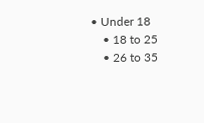• Under 18
    • 18 to 25
    • 26 to 35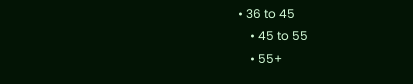• 36 to 45
    • 45 to 55
    • 55+